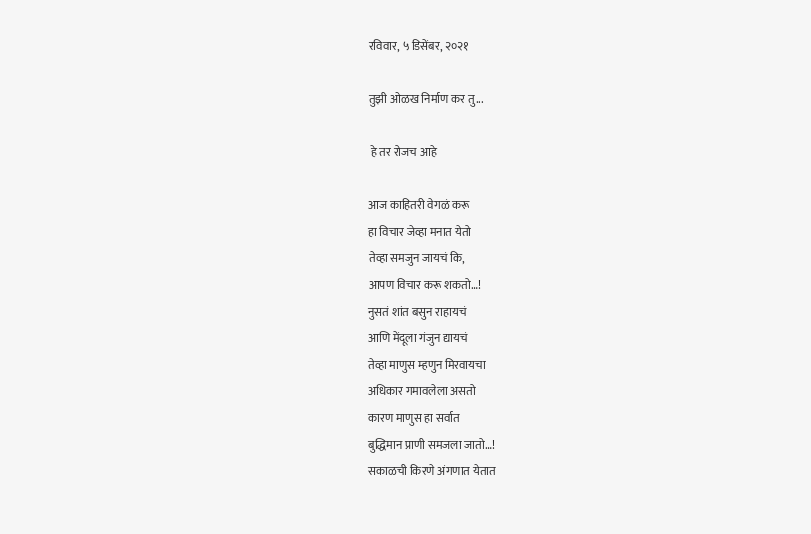रविवार, ५ डिसेंबर, २०२१

तुझी ओळख निर्माण कर तु...

 हे तर रोजच आहे

आज काहितरी वेगळं करू
हा विचार जेव्हा मनात येतो
तेव्हा समजुन जायचं कि,
आपण विचार करू शकतो…!
नुसतं शांत बसुन राहायचं
आणि मेंदूला गंजुन द्यायचं
तेव्हा माणुस म्हणुन मिरवायचा
अधिकार गमावलेला असतो
कारण माणुस हा सर्वात
बुद्धिमान प्राणी समजला जातो…!
सकाळची किरणे अंगणात येतात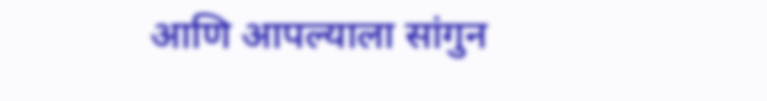आणि आपल्याला सांगुन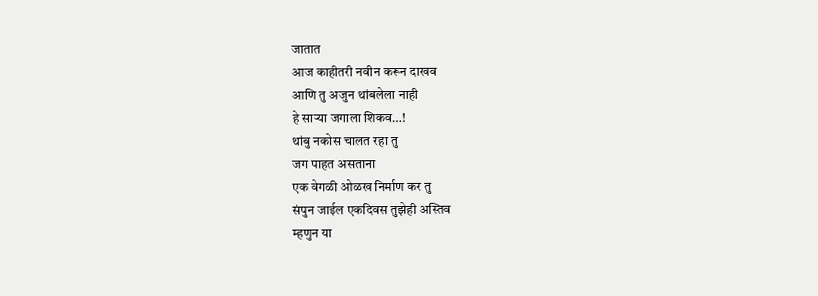जातात
आज काहीतरी नवीन करून दाखव
आणि तु अजुन थांबलेला नाही
हे साऱ्या जगाला शिकव…!
थांबु नकोस चालत रहा तु
जग पाहत असताना
एक वेगळी ओळख निर्माण कर तु
संपुन जाईल एकदिवस तुझेही अस्तिव
म्हणुन या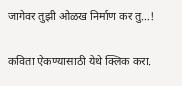जागेवर तुझी ओळख निर्माण कर तु…!

कविता ऐकण्यासाठी येथे क्लिक करा.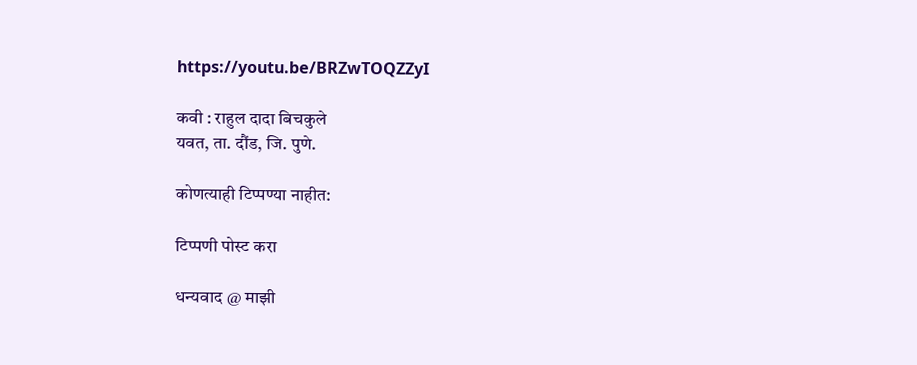https://youtu.be/BRZwTOQZZyI

कवी : राहुल दादा बिचकुले
यवत, ता. दौंड, जि. पुणे.

कोणत्याही टिप्पण्‍या नाहीत:

टिप्पणी पोस्ट करा

धन्यवाद @ माझी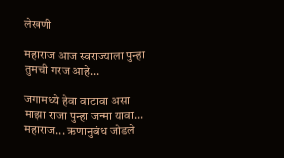लेखणी

महाराज आज स्वराज्याला पुन्हा तुमची गरज आहे...

जगामध्ये हेवा वाटावा असा माझा राजा पुन्हा जन्मा यावा... महाराज... ऋणानुबंध जोडले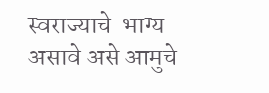स्वराज्याचे  भाग्य असावे असे आमुचे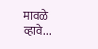मावळे व्हावे...